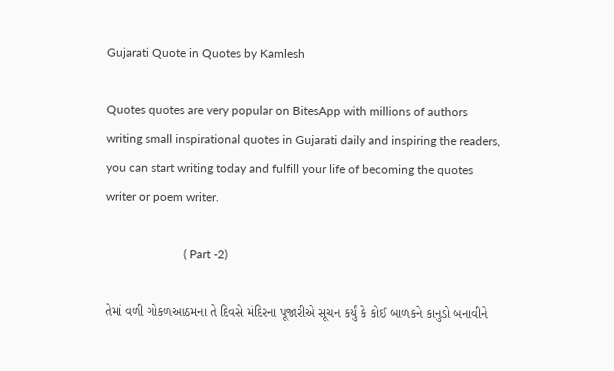Gujarati Quote in Quotes by Kamlesh

Quotes quotes are very popular on BitesApp with millions of authors writing small inspirational quotes in Gujarati daily and inspiring the readers, you can start writing today and fulfill your life of becoming the quotes writer or poem writer.

                          ( Part -2)

તેમાં વળી ગોકળઆઠમના તે દિવસે મંદિરના પૂજારીએ સૂચન કર્યું કે કોઈ બાળકને કાનુડો બનાવીને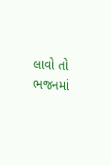લાવો તો ભજનમાં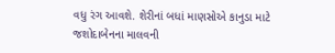વધુ રંગ આવશે. શેરીનાં બધાં માણસોએ કાનુડા માટે જશોદાબેનના માલવની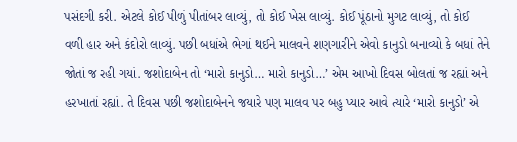પસંદગી કરી. એટલે કોઈ પીળું પીતાંબર લાવ્યું, તો કોઈ ખેસ લાવ્યું. કોઈ પૂંઠાનો મુગટ લાવ્યું, તો કોઈ વળી હાર અને કંદોરો લાવ્યું. પછી બધાંએ ભેગાં થઈને માલવને શણગારીને એવો કાનુડો બનાવ્યો કે બધાં તેને જોતાં જ રહી ગયાં. જશોદાબેન તો ‘મારો કાનુડો… મારો કાનુડો…’ એમ આખો દિવસ બોલતાં જ રહ્યાં અને હરખાતાં રહ્યાં. તે દિવસ પછી જશોદાબેનને જયારે પણ માલવ પર બહુ પ્યાર આવે ત્યારે ‘મારો કાનુડો’ એ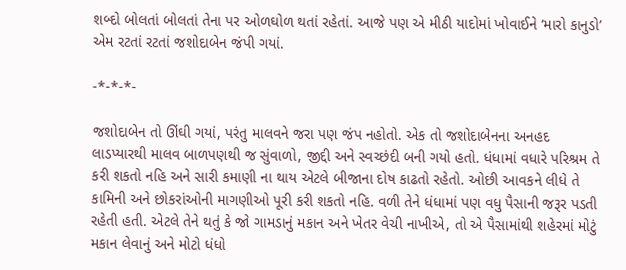શબ્દો બોલતાં બોલતાં તેના પર ઓળઘોળ થતાં રહેતાં. આજે પણ એ મીઠી યાદોમાં ખોવાઈને ‘મારો કાનુડો’ એમ રટતાં રટતાં જશોદાબેન જંપી ગયાં.

-*-*-*-

જશોદાબેન તો ઊંઘી ગયાં, પરંતુ માલવને જરા પણ જંપ નહોતો. એક તો જશોદાબેનના અનહદ લાડપ્યારથી માલવ બાળપણથી જ સુંવાળો, જીદ્દી અને સ્વચ્છંદી બની ગયો હતો. ધંધામાં વધારે પરિશ્રમ તે કરી શકતો નહિ અને સારી કમાણી ના થાય એટલે બીજાના દોષ કાઢતો રહેતો. ઓછી આવકને લીધે તે કામિની અને છોકરાંઓની માગણીઓ પૂરી કરી શકતો નહિ. વળી તેને ધંધામાં પણ વધુ પૈસાની જરૂર પડતી રહેતી હતી. એટલે તેને થતું કે જો ગામડાનું મકાન અને ખેતર વેચી નાખીએ, તો એ પૈસામાંથી શહેરમાં મોટું મકાન લેવાનું અને મોટો ધંધો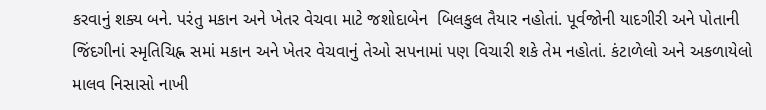કરવાનું શક્ય બને. પરંતુ મકાન અને ખેતર વેચવા માટે જશોદાબેન  બિલકુલ તૈયાર નહોતાં. પૂર્વજોની યાદગીરી અને પોતાની જિંદગીનાં સ્મૃતિચિહ્ન સમાં મકાન અને ખેતર વેચવાનું તેઓ સપનામાં પણ વિચારી શકે તેમ નહોતાં. કંટાળેલો અને અકળાયેલો માલવ નિસાસો નાખી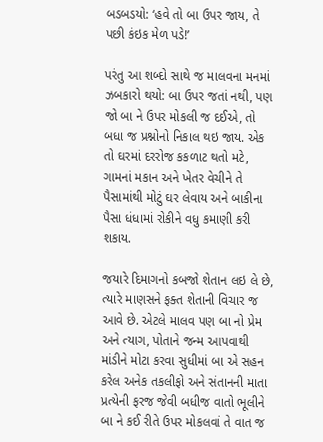બડબડયો: ‘હવે તો બા ઉપર જાય, તે પછી કંઇક મેળ પડે!’

પરંતુ આ શબ્દો સાથે જ માલવના મનમાં ઝબકારો થયો: બા ઉપર જતાં નથી, પણ જો બા ને ઉપર મોકલી જ દઈએ, તો બધા જ પ્રશ્નોનો નિકાલ થઇ જાય. એક તો ઘરમાં દરરોજ કકળાટ થતો મટે, ગામનાં મકાન અને ખેતર વેચીને તે પૈસામાંથી મોટું ઘર લેવાય અને બાકીના પૈસા ધંધામાં રોકીને વધુ કમાણી કરી શકાય.

જયારે દિમાગનો કબજો શેતાન લઇ લે છે, ત્યારે માણસને ફક્ત શેતાની વિચાર જ આવે છે. એટલે માલવ પણ બા નો પ્રેમ અને ત્યાગ, પોતાને જન્મ આપવાથી માંડીને મોટા કરવા સુધીમાં બા એ સહન કરેલ અનેક તકલીફો અને સંતાનની માતા પ્રત્યેની ફરજ જેવી બધીજ વાતો ભૂલીને બા ને કઈ રીતે ઉપર મોકલવાં તે વાત જ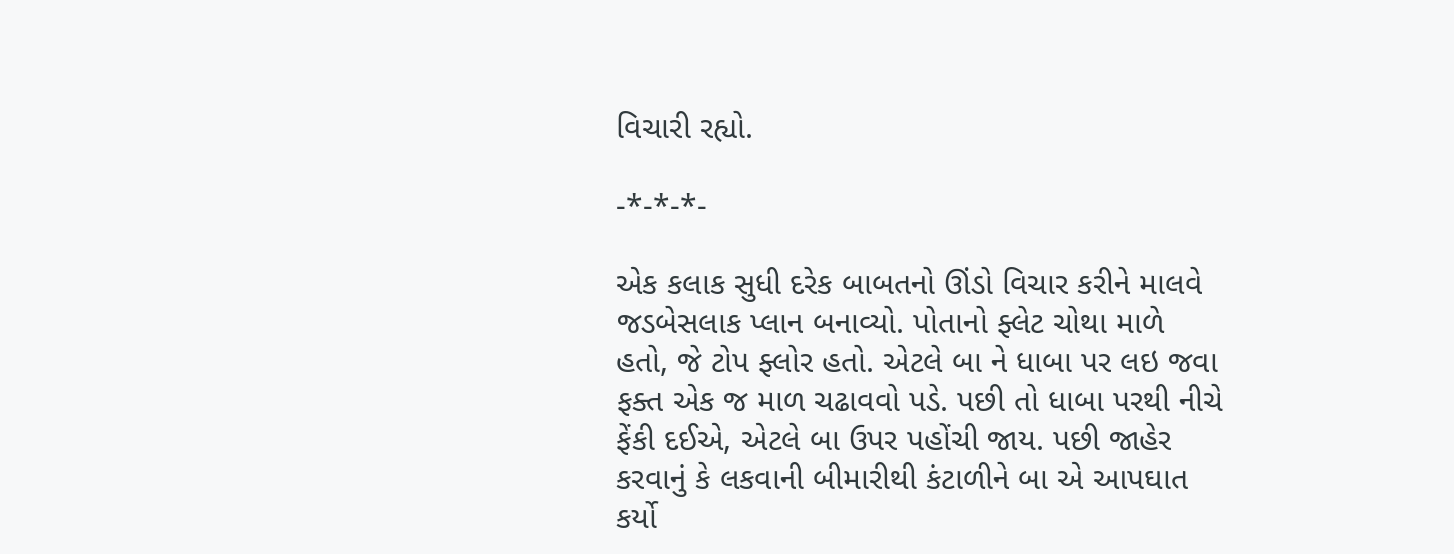વિચારી રહ્યો.

-*-*-*-

એક કલાક સુધી દરેક બાબતનો ઊંડો વિચાર કરીને માલવે જડબેસલાક પ્લાન બનાવ્યો. પોતાનો ફ્લેટ ચોથા માળે હતો, જે ટોપ ફ્લોર હતો. એટલે બા ને ધાબા પર લઇ જવા ફક્ત એક જ માળ ચઢાવવો પડે. પછી તો ધાબા પરથી નીચે ફેંકી દઈએ, એટલે બા ઉપર પહોંચી જાય. પછી જાહેર કરવાનું કે લકવાની બીમારીથી કંટાળીને બા એ આપઘાત કર્યો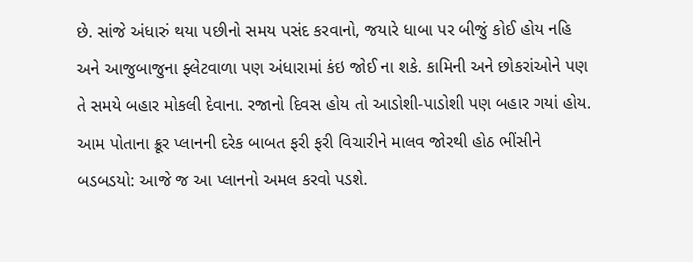છે. સાંજે અંધારું થયા પછીનો સમય પસંદ કરવાનો, જયારે ધાબા પર બીજું કોઈ હોય નહિ અને આજુબાજુના ફ્લેટવાળા પણ અંધારામાં કંઇ જોઈ ના શકે. કામિની અને છોકરાંઓને પણ તે સમયે બહાર મોકલી દેવાના. રજાનો દિવસ હોય તો આડોશી-પાડોશી પણ બહાર ગયાં હોય. આમ પોતાના ક્રૂર પ્લાનની દરેક બાબત ફરી ફરી વિચારીને માલવ જોરથી હોઠ ભીંસીને બડબડયો: આજે જ આ પ્લાનનો અમલ કરવો પડશે.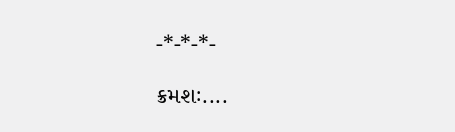-*-*-*-

ક્રમશઃ....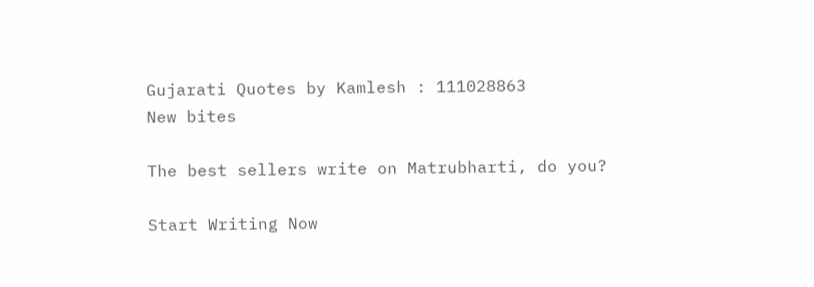Gujarati Quotes by Kamlesh : 111028863
New bites

The best sellers write on Matrubharti, do you?

Start Writing Now